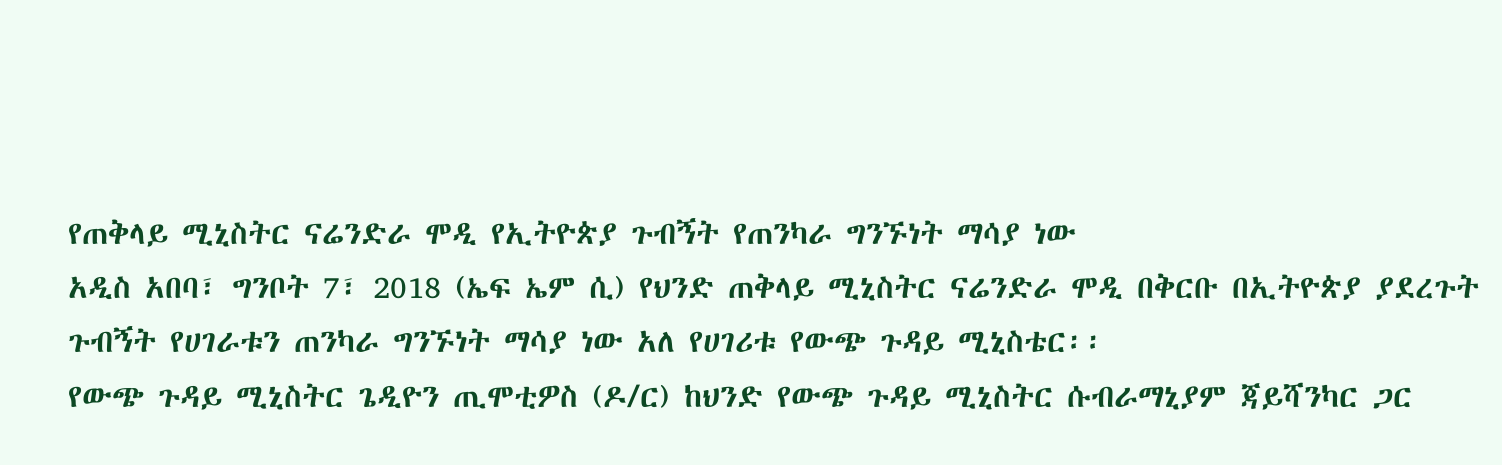የጠቅላይ ሚኒስትር ናሬንድራ ሞዲ የኢትዮጵያ ጉብኝት የጠንካራ ግንኙነት ማሳያ ነው
አዲስ አበባ፣ ግንቦት 7፣ 2018 (ኤፍ ኤም ሲ) የህንድ ጠቅላይ ሚኒስትር ናሬንድራ ሞዲ በቅርቡ በኢትዮጵያ ያደረጉት ጉብኝት የሀገራቱን ጠንካራ ግንኙነት ማሳያ ነው አለ የሀገሪቱ የውጭ ጉዳይ ሚኒስቴር፡፡
የውጭ ጉዳይ ሚኒስትር ጌዲዮን ጢሞቲዎስ (ዶ/ር) ከህንድ የውጭ ጉዳይ ሚኒስትር ሱብራማኒያም ጃይሻንካር ጋር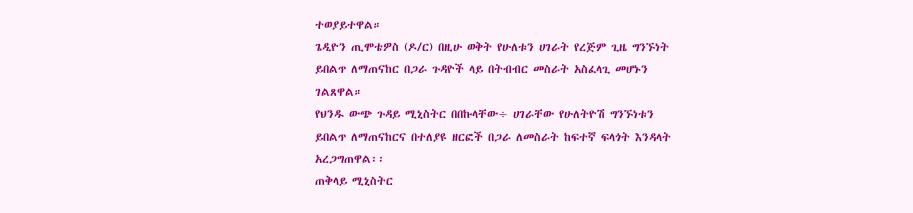ተወያይተዋል።
ጌዲዮን ጢሞቴዎስ (ዶ/ር) በዚሁ ወቅት የሁለቱን ሀገራት የረጅም ጊዜ ግንኙነት ይበልጥ ለማጠናከር በጋራ ጉዳዮች ላይ በትብብር መስራት አስፈላጊ መሆኑን ገልጸዋል።
የህንዱ ውጭ ጉዳይ ሚኒስትር በበኩላቸው÷ ሀገራቸው የሁለትዮሽ ግንኙነቱን ይበልጥ ለማጠናከርና በተለያዩ ዘርፎች በጋራ ለመስራት ከፍተኛ ፍላጎት እንዳላት አረጋግጠዋል፡፡
ጠቅላይ ሚኒስትር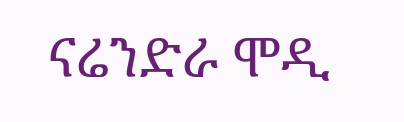ናሬንድራ ሞዲ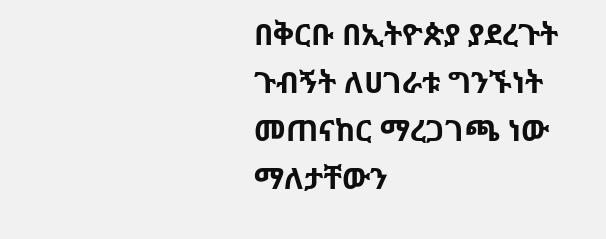በቅርቡ በኢትዮጵያ ያደረጉት ጉብኝት ለሀገራቱ ግንኙነት መጠናከር ማረጋገጫ ነው ማለታቸውን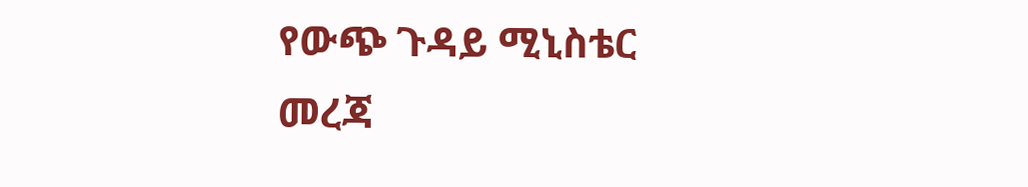የውጭ ጉዳይ ሚኒስቴር መረጃ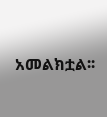አመልክቷል፡፡